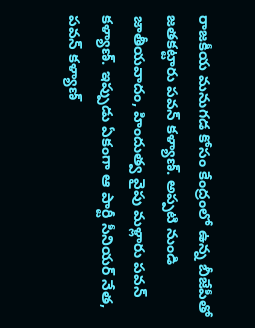రాజకీయ మనుగడ కోసం కేంద్రంలో ఉన్న బీజేపీతో జతకట్టారు పవన్ కళ్యాణ్. అప్పటి నుండి జాతీయవాదం, హిందుత్వ వైపు మళ్లారు పవన్ కళ్యాణ్. ఇప్పుడు ఏకంగా ఆ పార్టీ సీనియర్ నేత, పవన్ కళ్యాణ్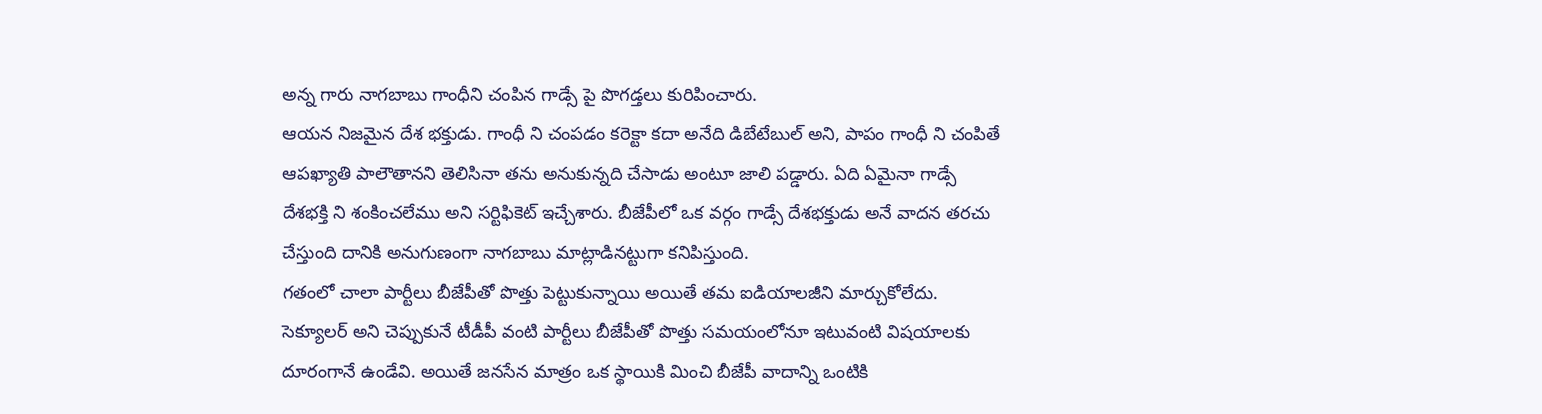అన్న గారు నాగబాబు గాంధీని చంపిన గాడ్సే పై పొగడ్తలు కురిపించారు.
ఆయన నిజమైన దేశ భక్తుడు. గాంధీ ని చంపడం కరెక్టా కదా అనేది డిబేటేబుల్ అని, పాపం గాంధీ ని చంపితే ఆపఖ్యాతి పాలౌతానని తెలిసినా తను అనుకున్నది చేసాడు అంటూ జాలి పడ్డారు. ఏది ఏమైనా గాడ్సే దేశభక్తి ని శంకించలేము అని సర్టిఫికెట్ ఇచ్చేశారు. బీజేపీలో ఒక వర్గం గాడ్సే దేశభక్తుడు అనే వాదన తరచు చేస్తుంది దానికి అనుగుణంగా నాగబాబు మాట్లాడినట్టుగా కనిపిస్తుంది.
గతంలో చాలా పార్టీలు బీజేపీతో పొత్తు పెట్టుకున్నాయి అయితే తమ ఐడియాలజీని మార్చుకోలేదు. సెక్యూలర్ అని చెప్పుకునే టీడీపీ వంటి పార్టీలు బీజేపీతో పొత్తు సమయంలోనూ ఇటువంటి విషయాలకు దూరంగానే ఉండేవి. అయితే జనసేన మాత్రం ఒక స్థాయికి మించి బీజేపీ వాదాన్ని ఒంటికి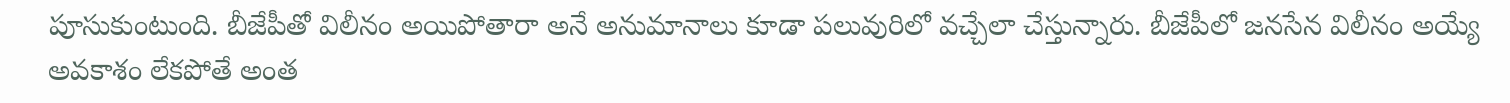పూసుకుంటుంది. బీజేపీతో విలీనం అయిపోతారా అనే అనుమానాలు కూడా పలువురిలో వచ్చేలా చేస్తున్నారు. బీజేపీలో జనసేన విలీనం అయ్యే అవకాశం లేకపోతే అంత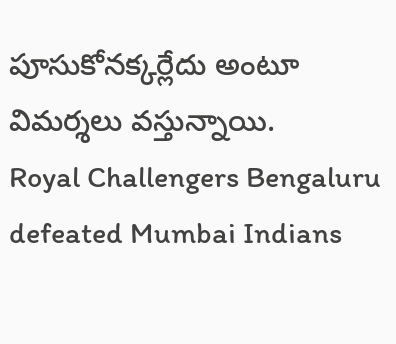పూసుకోనక్కర్లేదు అంటూ విమర్శలు వస్తున్నాయి.
Royal Challengers Bengaluru defeated Mumbai Indians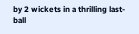by 2 wickets in a thrilling last-ball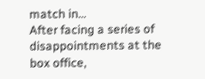match in…
After facing a series of disappointments at the box office,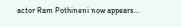actor Ram Pothineni now appears…